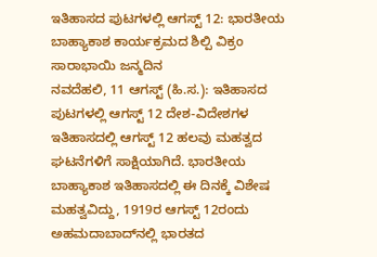ಇತಿಹಾಸದ ಪುಟಗಳಲ್ಲಿ ಆಗಸ್ಟ್ 12: ಭಾರತೀಯ ಬಾಹ್ಯಾಕಾಶ ಕಾರ್ಯಕ್ರಮದ ಶಿಲ್ಪಿ ವಿಕ್ರಂ ಸಾರಾಭಾಯಿ ಜನ್ಮದಿನ
ನವದೆಹಲಿ, 11 ಆಗಸ್ಟ್ (ಹಿ.ಸ.): ಇತಿಹಾಸದ ಪುಟಗಳಲ್ಲಿ ಆಗಸ್ಟ್ 12 ದೇಶ-ವಿದೇಶಗಳ ಇತಿಹಾಸದಲ್ಲಿ ಆಗಸ್ಟ್ 12 ಹಲವು ಮಹತ್ವದ ಘಟನೆಗಳಿಗೆ ಸಾಕ್ಷಿಯಾಗಿದೆ. ಭಾರತೀಯ ಬಾಹ್ಯಾಕಾಶ ಇತಿಹಾಸದಲ್ಲಿ ಈ ದಿನಕ್ಕೆ ವಿಶೇಷ ಮಹತ್ವವಿದ್ದು, 1919ರ ಆಗಸ್ಟ್ 12ರಂದು ಅಹಮದಾಬಾದ್‌ನಲ್ಲಿ ಭಾರತದ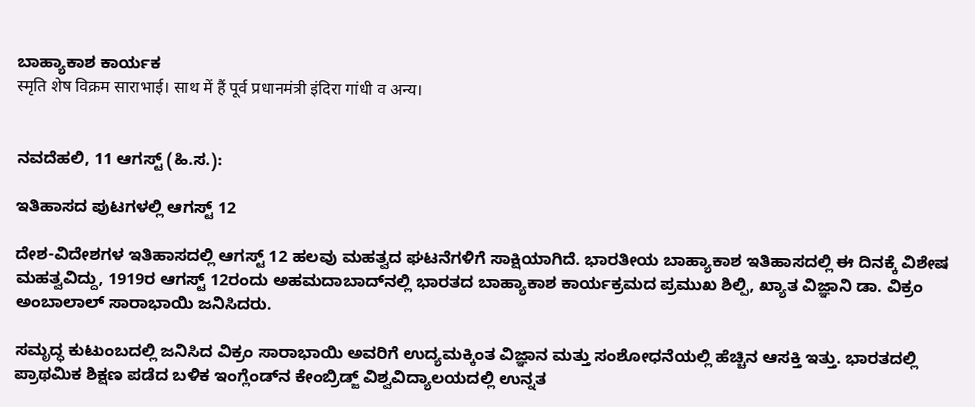ಬಾಹ್ಯಾಕಾಶ ಕಾರ್ಯಕ
स्मृति शेष विक्रम साराभाई। साथ में हैं पूर्व प्रधानमंत्री इंदिरा गांधी व अन्य।


ನವದೆಹಲಿ, 11 ಆಗಸ್ಟ್ (ಹಿ.ಸ.):

ಇತಿಹಾಸದ ಪುಟಗಳಲ್ಲಿ ಆಗಸ್ಟ್ 12

ದೇಶ-ವಿದೇಶಗಳ ಇತಿಹಾಸದಲ್ಲಿ ಆಗಸ್ಟ್ 12 ಹಲವು ಮಹತ್ವದ ಘಟನೆಗಳಿಗೆ ಸಾಕ್ಷಿಯಾಗಿದೆ. ಭಾರತೀಯ ಬಾಹ್ಯಾಕಾಶ ಇತಿಹಾಸದಲ್ಲಿ ಈ ದಿನಕ್ಕೆ ವಿಶೇಷ ಮಹತ್ವವಿದ್ದು, 1919ರ ಆಗಸ್ಟ್ 12ರಂದು ಅಹಮದಾಬಾದ್‌ನಲ್ಲಿ ಭಾರತದ ಬಾಹ್ಯಾಕಾಶ ಕಾರ್ಯಕ್ರಮದ ಪ್ರಮುಖ ಶಿಲ್ಪಿ, ಖ್ಯಾತ ವಿಜ್ಞಾನಿ ಡಾ. ವಿಕ್ರಂ ಅಂಬಾಲಾಲ್ ಸಾರಾಭಾಯಿ ಜನಿಸಿದರು.

ಸಮೃದ್ಧ ಕುಟುಂಬದಲ್ಲಿ ಜನಿಸಿದ ವಿಕ್ರಂ ಸಾರಾಭಾಯಿ ಅವರಿಗೆ ಉದ್ಯಮಕ್ಕಿಂತ ವಿಜ್ಞಾನ ಮತ್ತು ಸಂಶೋಧನೆಯಲ್ಲಿ ಹೆಚ್ಚಿನ ಆಸಕ್ತಿ ಇತ್ತು. ಭಾರತದಲ್ಲಿ ಪ್ರಾಥಮಿಕ ಶಿಕ್ಷಣ ಪಡೆದ ಬಳಿಕ ಇಂಗ್ಲೆಂಡ್‌ನ ಕೇಂಬ್ರಿಡ್ಜ್ ವಿಶ್ವವಿದ್ಯಾಲಯದಲ್ಲಿ ಉನ್ನತ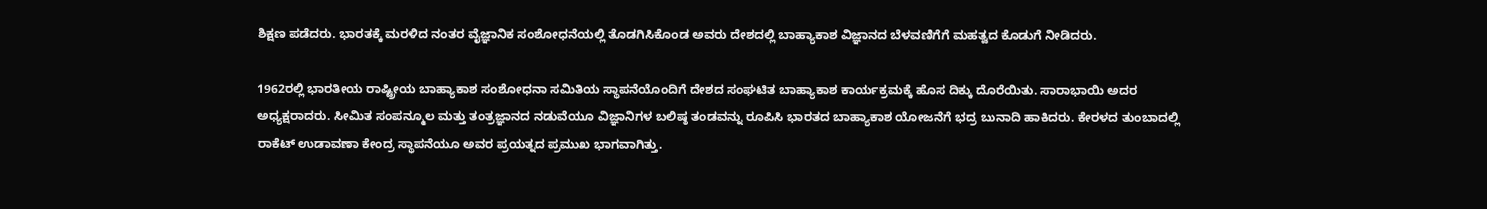ಶಿಕ್ಷಣ ಪಡೆದರು. ಭಾರತಕ್ಕೆ ಮರಳಿದ ನಂತರ ವೈಜ್ಞಾನಿಕ ಸಂಶೋಧನೆಯಲ್ಲಿ ತೊಡಗಿಸಿಕೊಂಡ ಅವರು ದೇಶದಲ್ಲಿ ಬಾಹ್ಯಾಕಾಶ ವಿಜ್ಞಾನದ ಬೆಳವಣಿಗೆಗೆ ಮಹತ್ವದ ಕೊಡುಗೆ ನೀಡಿದರು.

1962ರಲ್ಲಿ ಭಾರತೀಯ ರಾಷ್ಟ್ರೀಯ ಬಾಹ್ಯಾಕಾಶ ಸಂಶೋಧನಾ ಸಮಿತಿಯ ಸ್ಥಾಪನೆಯೊಂದಿಗೆ ದೇಶದ ಸಂಘಟಿತ ಬಾಹ್ಯಾಕಾಶ ಕಾರ್ಯಕ್ರಮಕ್ಕೆ ಹೊಸ ದಿಕ್ಕು ದೊರೆಯಿತು. ಸಾರಾಭಾಯಿ ಅದರ ಅಧ್ಯಕ್ಷರಾದರು. ಸೀಮಿತ ಸಂಪನ್ಮೂಲ ಮತ್ತು ತಂತ್ರಜ್ಞಾನದ ನಡುವೆಯೂ ವಿಜ್ಞಾನಿಗಳ ಬಲಿಷ್ಠ ತಂಡವನ್ನು ರೂಪಿಸಿ ಭಾರತದ ಬಾಹ್ಯಾಕಾಶ ಯೋಜನೆಗೆ ಭದ್ರ ಬುನಾದಿ ಹಾಕಿದರು. ಕೇರಳದ ತುಂಬಾದಲ್ಲಿ ರಾಕೆಟ್ ಉಡಾವಣಾ ಕೇಂದ್ರ ಸ್ಥಾಪನೆಯೂ ಅವರ ಪ್ರಯತ್ನದ ಪ್ರಮುಖ ಭಾಗವಾಗಿತ್ತು.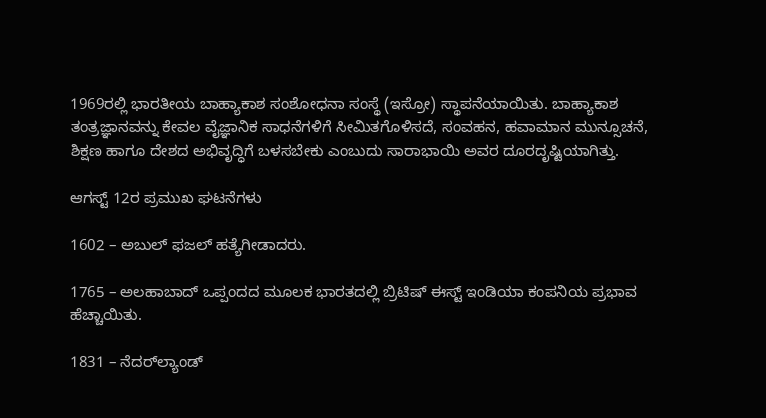1969ರಲ್ಲಿ ಭಾರತೀಯ ಬಾಹ್ಯಾಕಾಶ ಸಂಶೋಧನಾ ಸಂಸ್ಥೆ (ಇಸ್ರೋ) ಸ್ಥಾಪನೆಯಾಯಿತು. ಬಾಹ್ಯಾಕಾಶ ತಂತ್ರಜ್ಞಾನವನ್ನು ಕೇವಲ ವೈಜ್ಞಾನಿಕ ಸಾಧನೆಗಳಿಗೆ ಸೀಮಿತಗೊಳಿಸದೆ, ಸಂವಹನ, ಹವಾಮಾನ ಮುನ್ಸೂಚನೆ, ಶಿಕ್ಷಣ ಹಾಗೂ ದೇಶದ ಅಭಿವೃದ್ಧಿಗೆ ಬಳಸಬೇಕು ಎಂಬುದು ಸಾರಾಭಾಯಿ ಅವರ ದೂರದೃಷ್ಟಿಯಾಗಿತ್ತು.

ಆಗಸ್ಟ್ 12ರ ಪ್ರಮುಖ ಘಟನೆಗಳು

1602 – ಅಬುಲ್ ಫಜಲ್ ಹತ್ಯೆಗೀಡಾದರು.

1765 – ಅಲಹಾಬಾದ್ ಒಪ್ಪಂದದ ಮೂಲಕ ಭಾರತದಲ್ಲಿ ಬ್ರಿಟಿಷ್ ಈಸ್ಟ್ ಇಂಡಿಯಾ ಕಂಪನಿಯ ಪ್ರಭಾವ ಹೆಚ್ಚಾಯಿತು.

1831 – ನೆದರ್‌ಲ್ಯಾಂಡ್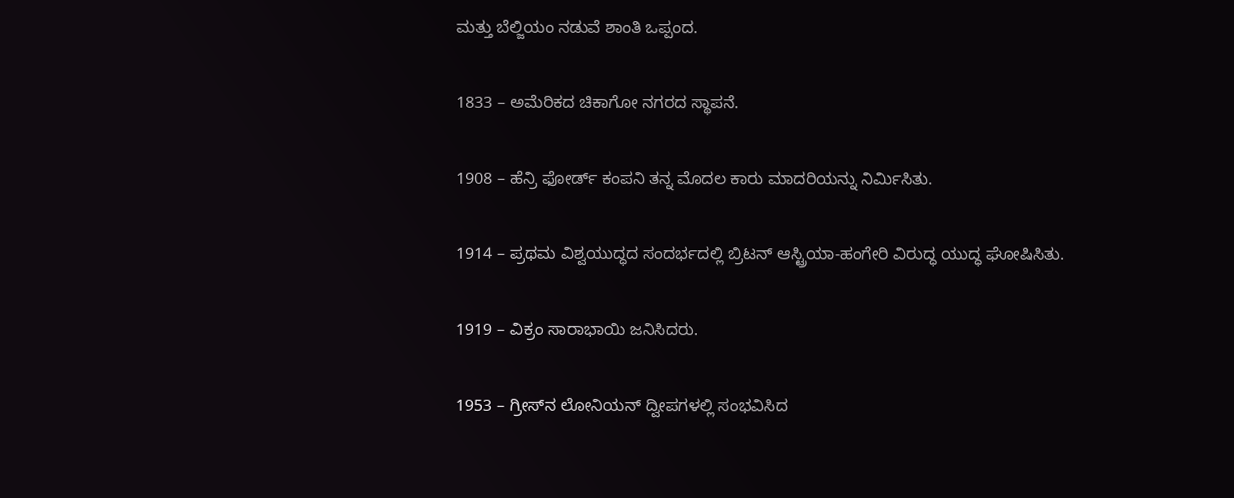ಮತ್ತು ಬೆಲ್ಜಿಯಂ ನಡುವೆ ಶಾಂತಿ ಒಪ್ಪಂದ.

1833 – ಅಮೆರಿಕದ ಚಿಕಾಗೋ ನಗರದ ಸ್ಥಾಪನೆ.

1908 – ಹೆನ್ರಿ ಫೋರ್ಡ್ ಕಂಪನಿ ತನ್ನ ಮೊದಲ ಕಾರು ಮಾದರಿಯನ್ನು ನಿರ್ಮಿಸಿತು.

1914 – ಪ್ರಥಮ ವಿಶ್ವಯುದ್ಧದ ಸಂದರ್ಭದಲ್ಲಿ ಬ್ರಿಟನ್ ಆಸ್ಟ್ರಿಯಾ-ಹಂಗೇರಿ ವಿರುದ್ಧ ಯುದ್ಧ ಘೋಷಿಸಿತು.

1919 – ವಿಕ್ರಂ ಸಾರಾಭಾಯಿ ಜನಿಸಿದರು.

1953 – ಗ್ರೀಸ್‌ನ ಲೋನಿಯನ್ ದ್ವೀಪಗಳಲ್ಲಿ ಸಂಭವಿಸಿದ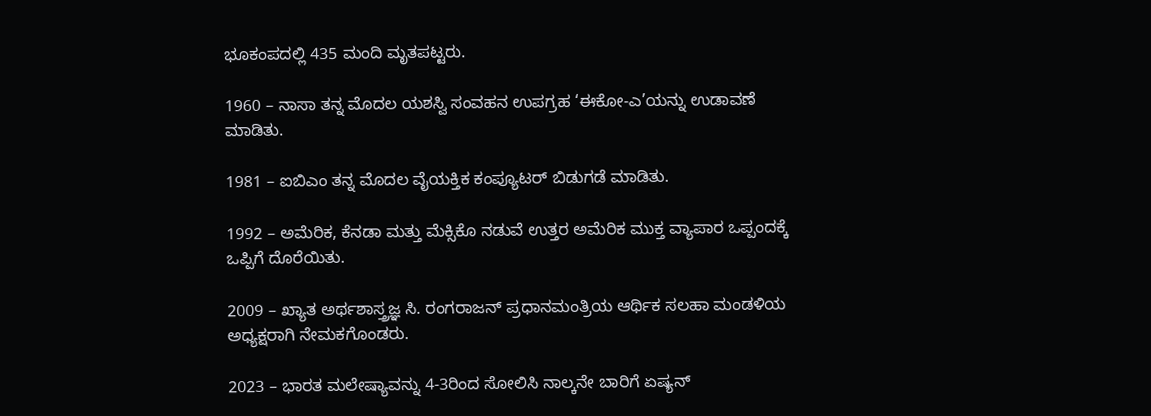ಭೂಕಂಪದಲ್ಲಿ 435 ಮಂದಿ ಮೃತಪಟ್ಟರು.

1960 – ನಾಸಾ ತನ್ನ ಮೊದಲ ಯಶಸ್ವಿ ಸಂವಹನ ಉಪಗ್ರಹ ‘ಈಕೋ-ಎ’ಯನ್ನು ಉಡಾವಣೆ ಮಾಡಿತು.

1981 – ಐಬಿಎಂ ತನ್ನ ಮೊದಲ ವೈಯಕ್ತಿಕ ಕಂಪ್ಯೂಟರ್ ಬಿಡುಗಡೆ ಮಾಡಿತು.

1992 – ಅಮೆರಿಕ, ಕೆನಡಾ ಮತ್ತು ಮೆಕ್ಸಿಕೊ ನಡುವೆ ಉತ್ತರ ಅಮೆರಿಕ ಮುಕ್ತ ವ್ಯಾಪಾರ ಒಪ್ಪಂದಕ್ಕೆ ಒಪ್ಪಿಗೆ ದೊರೆಯಿತು.

2009 – ಖ್ಯಾತ ಅರ್ಥಶಾಸ್ತ್ರಜ್ಞ ಸಿ. ರಂಗರಾಜನ್ ಪ್ರಧಾನಮಂತ್ರಿಯ ಆರ್ಥಿಕ ಸಲಹಾ ಮಂಡಳಿಯ ಅಧ್ಯಕ್ಷರಾಗಿ ನೇಮಕಗೊಂಡರು.

2023 – ಭಾರತ ಮಲೇಷ್ಯಾವನ್ನು 4-3ರಿಂದ ಸೋಲಿಸಿ ನಾಲ್ಕನೇ ಬಾರಿಗೆ ಏಷ್ಯನ್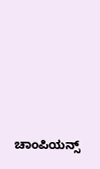ಚಾಂಪಿಯನ್ಸ್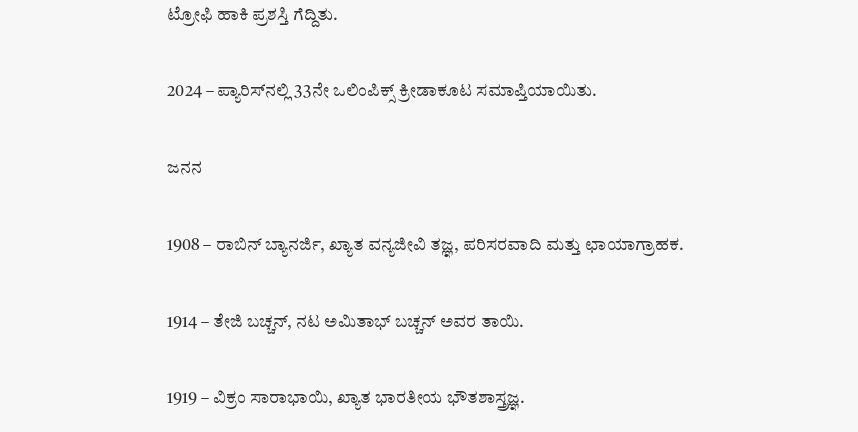ಟ್ರೋಫಿ ಹಾಕಿ ಪ್ರಶಸ್ತಿ ಗೆದ್ದಿತು.

2024 – ಪ್ಯಾರಿಸ್‌ನಲ್ಲಿ 33ನೇ ಒಲಿಂಪಿಕ್ಸ್ ಕ್ರೀಡಾಕೂಟ ಸಮಾಪ್ತಿಯಾಯಿತು.

ಜನನ

1908 – ರಾಬಿನ್ ಬ್ಯಾನರ್ಜಿ, ಖ್ಯಾತ ವನ್ಯಜೀವಿ ತಜ್ಞ, ಪರಿಸರವಾದಿ ಮತ್ತು ಛಾಯಾಗ್ರಾಹಕ.

1914 – ತೇಜಿ ಬಚ್ಚನ್, ನಟ ಅಮಿತಾಭ್ ಬಚ್ಚನ್ ಅವರ ತಾಯಿ.

1919 – ವಿಕ್ರಂ ಸಾರಾಭಾಯಿ, ಖ್ಯಾತ ಭಾರತೀಯ ಭೌತಶಾಸ್ತ್ರಜ್ಞ.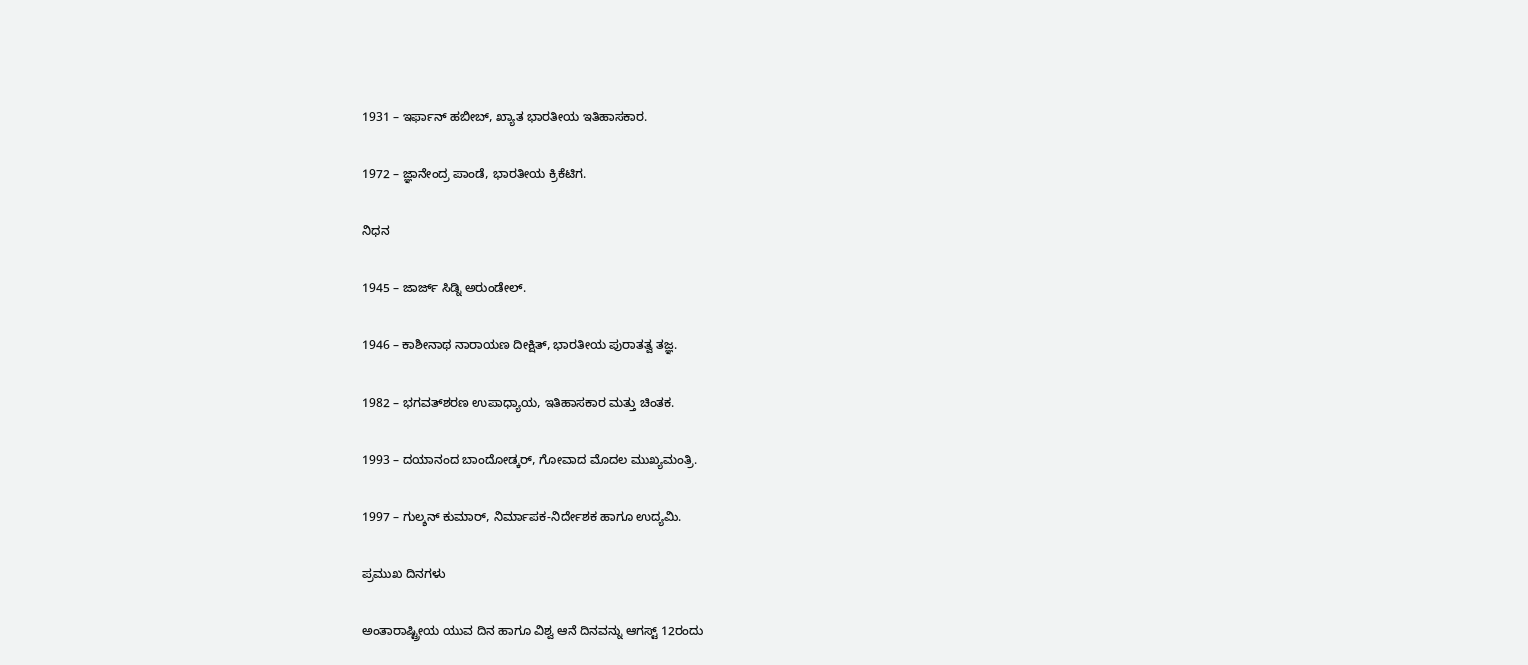1931 – ಇರ್ಫಾನ್ ಹಬೀಬ್, ಖ್ಯಾತ ಭಾರತೀಯ ಇತಿಹಾಸಕಾರ.

1972 – ಜ್ಞಾನೇಂದ್ರ ಪಾಂಡೆ, ಭಾರತೀಯ ಕ್ರಿಕೆಟಿಗ.

ನಿಧನ

1945 – ಜಾರ್ಜ್ ಸಿಡ್ನಿ ಅರುಂಡೇಲ್.

1946 – ಕಾಶೀನಾಥ ನಾರಾಯಣ ದೀಕ್ಷಿತ್, ಭಾರತೀಯ ಪುರಾತತ್ವ ತಜ್ಞ.

1982 – ಭಗವತ್‌ಶರಣ ಉಪಾಧ್ಯಾಯ, ಇತಿಹಾಸಕಾರ ಮತ್ತು ಚಿಂತಕ.

1993 – ದಯಾನಂದ ಬಾಂದೋಡ್ಕರ್, ಗೋವಾದ ಮೊದಲ ಮುಖ್ಯಮಂತ್ರಿ.

1997 – ಗುಲ್ಶನ್ ಕುಮಾರ್, ನಿರ್ಮಾಪಕ-ನಿರ್ದೇಶಕ ಹಾಗೂ ಉದ್ಯಮಿ.

ಪ್ರಮುಖ ದಿನಗಳು

ಅಂತಾರಾಷ್ಟ್ರೀಯ ಯುವ ದಿನ ಹಾಗೂ ವಿಶ್ವ ಆನೆ ದಿನವನ್ನು ಆಗಸ್ಟ್ 12ರಂದು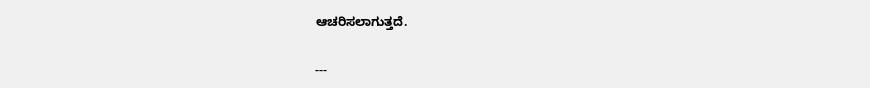ಆಚರಿಸಲಾಗುತ್ತದೆ.

---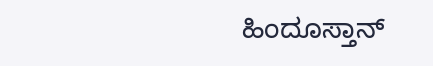ಹಿಂದೂಸ್ತಾನ್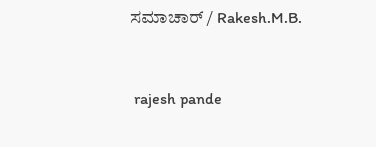ಸಮಾಚಾರ್ / Rakesh.M.B.


 rajesh pande